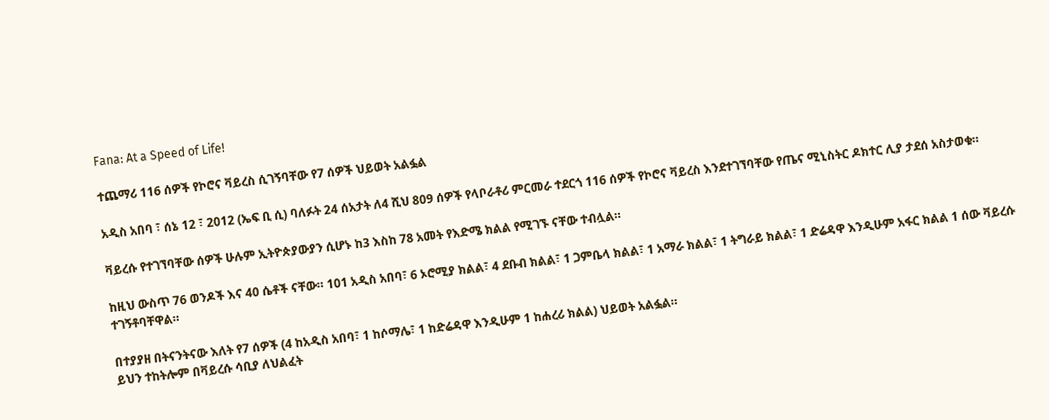Fana: At a Speed of Life!

ተጨማሪ 116 ሰዎች የኮሮና ቫይረስ ሲገኝባቸው የ7 ሰዎች ህይወት አልፏል

አዲስ አበባ ፣ ሰኔ 12 ፣ 2012 (ኤፍ ቢ ሲ) ባለፉት 24 ሰአታት ለ4 ሺህ 809 ሰዎች የላቦራቶሪ ምርመራ ተደርጎ 116 ሰዎች የኮሮና ቫይረስ እንደተገኘባቸው የጤና ሚኒስትር ዶክተር ሊያ ታደሰ አስታወቁ።

ቫይረሱ የተገኘባቸው ሰዎች ሁሉም ኢትዮጵያውያን ሲሆኑ ከ3 እስከ 78 አመት የእድሜ ክልል የሚገኙ ናቸው ተብሏል።

ከዚህ ውስጥ 76 ወንዶች እና 40 ሴቶች ናቸው። 101 አዲስ አበባ፣ 6 ኦሮሚያ ክልል፣ 4 ደቡብ ክልል፣ 1 ጋምቤላ ክልል፣ 1 አማራ ክልል፣ 1 ትግራይ ክልል፣ 1 ድሬዳዋ እንዲሁም አፋር ክልል 1 ሰው ቫይረሱ ተገኝቶባቸዋል።

በተያያዘ በትናንትናው እለት የ7 ሰዎች (4 ከአዲስ አበባ፣ 1 ከሶማሌ፣ 1 ከድሬዳዋ እንዲሁም 1 ከሐረሪ ክልል) ህይወት አልፏል።
ይህን ተከትሎም በቫይረሱ ሳቢያ ለህልፈት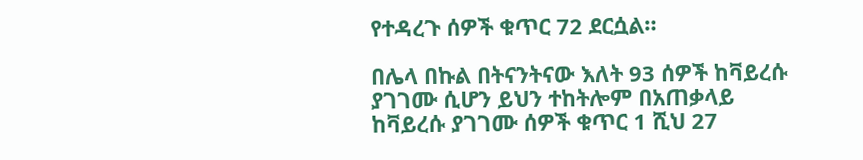የተዳረጉ ሰዎች ቁጥር 72 ደርሷል።

በሌላ በኩል በትናንትናው እለት 93 ሰዎች ከቫይረሱ ያገገሙ ሲሆን ይህን ተከትሎም በአጠቃላይ ከቫይረሱ ያገገሙ ሰዎች ቁጥር 1 ሺህ 27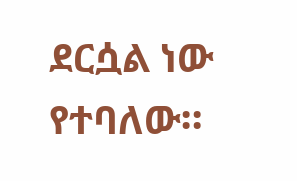ደርሷል ነው የተባለው።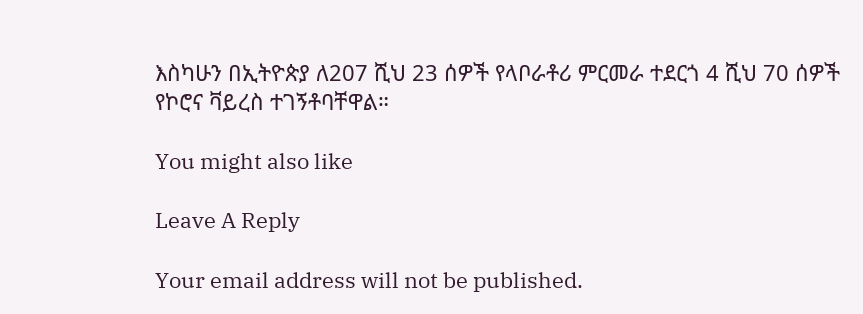እስካሁን በኢትዮጵያ ለ207 ሺህ 23 ሰዎች የላቦራቶሪ ምርመራ ተደርጎ 4 ሺህ 70 ሰዎች የኮሮና ቫይረስ ተገኝቶባቸዋል።

You might also like

Leave A Reply

Your email address will not be published.